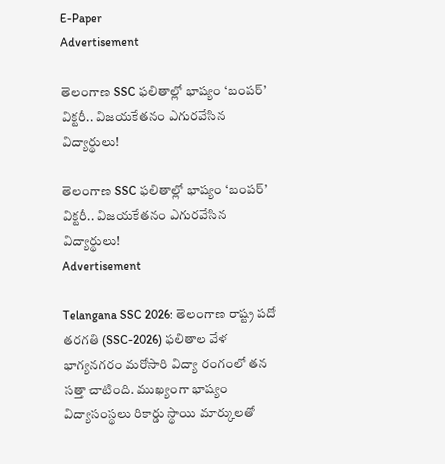E-Paper
Advertisement

తెలంగాణ SSC ఫలితాల్లో భాష్యం ‘బంపర్’ విక్టరీ.. విజయకేతనం ఎగురవేసిన విద్యార్థులు!

తెలంగాణ SSC ఫలితాల్లో భాష్యం ‘బంపర్’ విక్టరీ.. విజయకేతనం ఎగురవేసిన విద్యార్థులు!
Advertisement

Telangana SSC 2026: తెలంగాణ రాష్ట్ర పదో తరగతి (SSC-2026) ఫలితాల వేళ భాగ్యనగరం మరోసారి విద్యా రంగంలో తన సత్తా చాటింది. ముఖ్యంగా భాష్యం విద్యాసంస్థలు రికార్డు స్థాయి మార్కులతో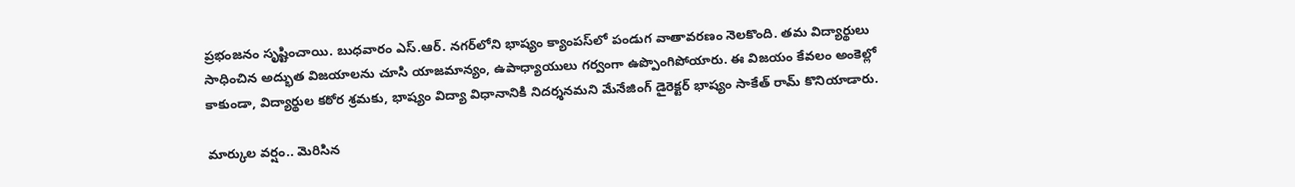ప్రభంజనం సృష్టించాయి. బుధవారం ఎస్.ఆర్. నగర్‌లోని భాష్యం క్యాంపస్‌లో పండుగ వాతావరణం నెలకొంది. తమ విద్యార్థులు సాధించిన అద్భుత విజయాలను చూసి యాజమాన్యం, ఉపాధ్యాయులు గర్వంగా ఉప్పొంగిపోయారు. ఈ విజయం కేవలం అంకెల్లో కాకుండా, విద్యార్థుల కఠోర శ్రమకు, భాష్యం విద్యా విధానానికి నిదర్శనమని మేనేజింగ్ డైరెక్టర్ భాష్యం సాకేత్ రామ్ కొనియాడారు.

మార్కుల వర్షం.. మెరిసిన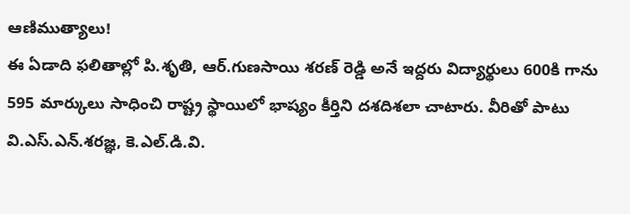ఆణిముత్యాలు!
ఈ ఏడాది ఫలితాల్లో పి.శృతి, ఆర్.గుణసాయి శరణ్ రెడ్డి అనే ఇద్దరు విద్యార్థులు 600కి గాను 595 మార్కులు సాధించి రాష్ట్ర స్థాయిలో భాష్యం కీర్తిని దశదిశలా చాటారు. వీరితో పాటు వి.ఎస్.ఎన్.శరజ్ఞ, కె.ఎల్.డి.వి.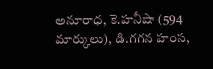అనూరాధ, కె.హనీషా (594 మార్కులు), డి.గగన హంస,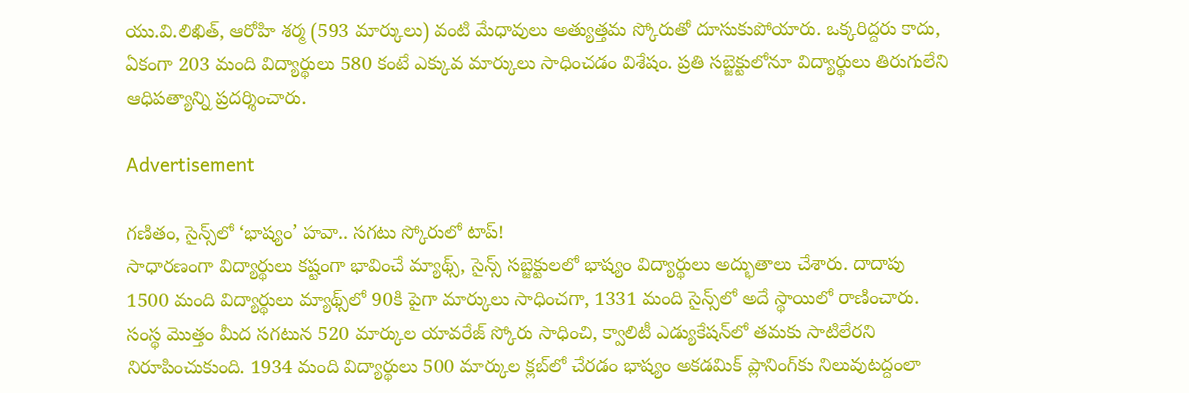యు.వి.లిఖిత్, ఆరోహి శర్మ (593 మార్కులు) వంటి మేధావులు అత్యుత్తమ స్కోరుతో దూసుకుపోయారు. ఒక్కరిద్దరు కాదు, ఏకంగా 203 మంది విద్యార్థులు 580 కంటే ఎక్కువ మార్కులు సాధించడం విశేషం. ప్రతి సబ్జెక్టులోనూ విద్యార్థులు తిరుగులేని ఆధిపత్యాన్ని ప్రదర్శించారు.

Advertisement

గణితం, సైన్స్‌లో ‘భాష్యం’ హవా.. సగటు స్కోరులో టాప్!
సాధారణంగా విద్యార్థులు కష్టంగా భావించే మ్యాథ్స్, సైన్స్ సబ్జెక్టులలో భాష్యం విద్యార్థులు అద్భుతాలు చేశారు. దాదాపు 1500 మంది విద్యార్థులు మ్యాథ్స్‌లో 90కి పైగా మార్కులు సాధించగా, 1331 మంది సైన్స్‌లో అదే స్థాయిలో రాణించారు. సంస్థ మొత్తం మీద సగటున 520 మార్కుల యావరేజ్ స్కోరు సాధించి, క్వాలిటీ ఎడ్యుకేషన్‌లో తమకు సాటిలేరని నిరూపించుకుంది. 1934 మంది విద్యార్థులు 500 మార్కుల క్లబ్‌లో చేరడం భాష్యం అకడమిక్ ప్లానింగ్‌కు నిలువుటద్దంలా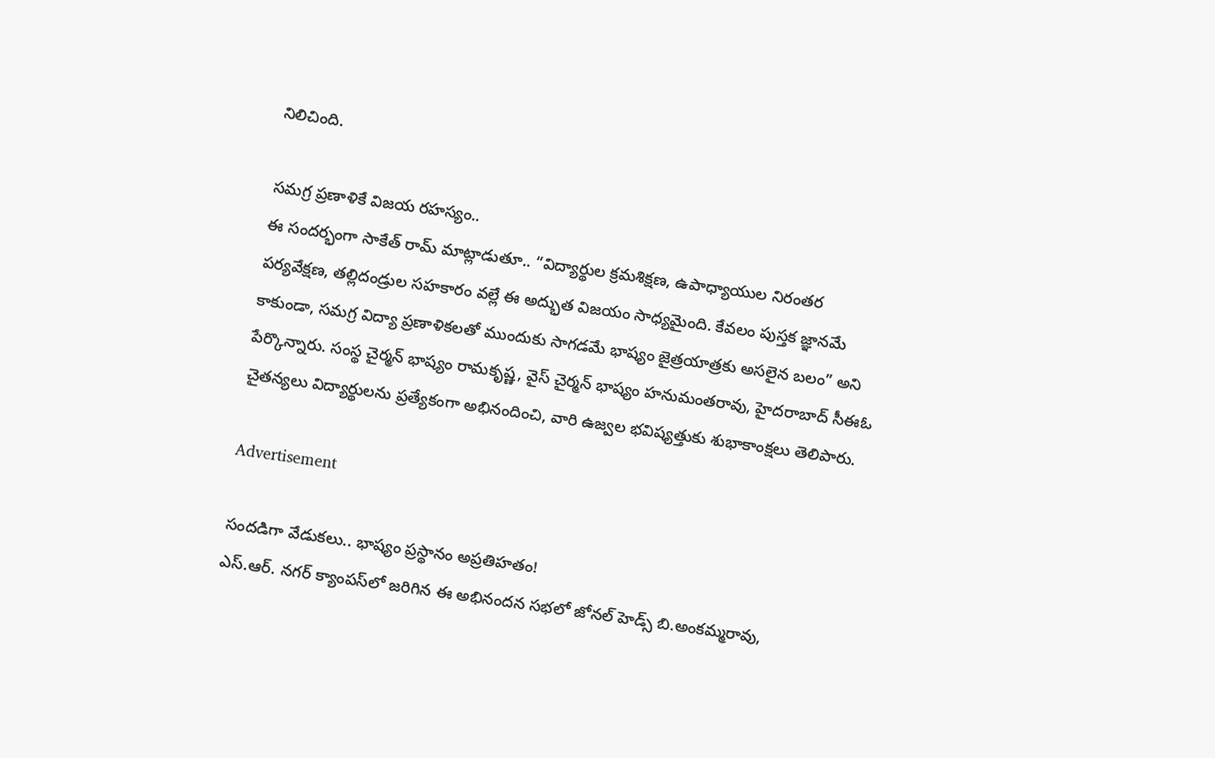నిలిచింది.

సమగ్ర ప్రణాళికే విజయ రహస్యం..
ఈ సందర్భంగా సాకేత్ రామ్ మాట్లాడుతూ.. “విద్యార్థుల క్రమశిక్షణ, ఉపాధ్యాయుల నిరంతర పర్యవేక్షణ, తల్లిదండ్రుల సహకారం వల్లే ఈ అద్భుత విజయం సాధ్యమైంది. కేవలం పుస్తక జ్ఞానమే కాకుండా, సమగ్ర విద్యా ప్రణాళికలతో ముందుకు సాగడమే భాష్యం జైత్రయాత్రకు అసలైన బలం” అని పేర్కొన్నారు. సంస్థ చైర్మన్ భాష్యం రామకృష్ణ, వైస్ చైర్మన్ భాష్యం హనుమంతరావు, హైదరాబాద్ సీఈఓ చైతన్యలు విద్యార్థులను ప్రత్యేకంగా అభినందించి, వారి ఉజ్వల భవిష్యత్తుకు శుభాకాంక్షలు తెలిపారు.

Advertisement

సందడిగా వేడుకలు.. భాష్యం ప్రస్థానం అప్రతిహతం!
ఎస్.ఆర్. నగర్ క్యాంపస్‌లో జరిగిన ఈ అభినందన సభలో జోనల్ హెడ్స్ బి.అంకమ్మరావు,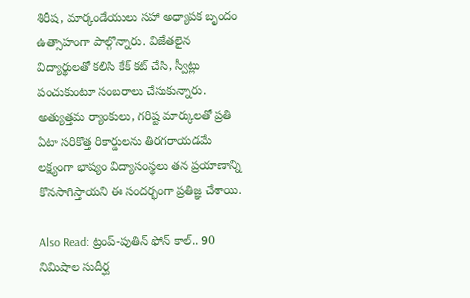శిరీష, మార్కండేయులు సహా అధ్యాపక బృందం ఉత్సాహంగా పాల్గొన్నారు. విజేతలైన విద్యార్థులతో కలిసి కేక్ కట్ చేసి, స్వీట్లు పంచుకుంటూ సంబరాలు చేసుకున్నారు. అత్యుత్తమ ర్యాంకులు, గరిష్ట మార్కులతో ప్రతి ఏటా సరికొత్త రికార్డులను తిరగరాయడమే లక్ష్యంగా భాష్యం విద్యాసంస్థలు తన ప్రయాణాన్ని కొనసాగిస్తాయని ఈ సందర్భంగా ప్రతిజ్ఞ చేశాయి.

Also Read: ట్రంప్-పుతిన్ ఫోన్ కాల్.. 90 నిమిషాల సుదీర్ఘ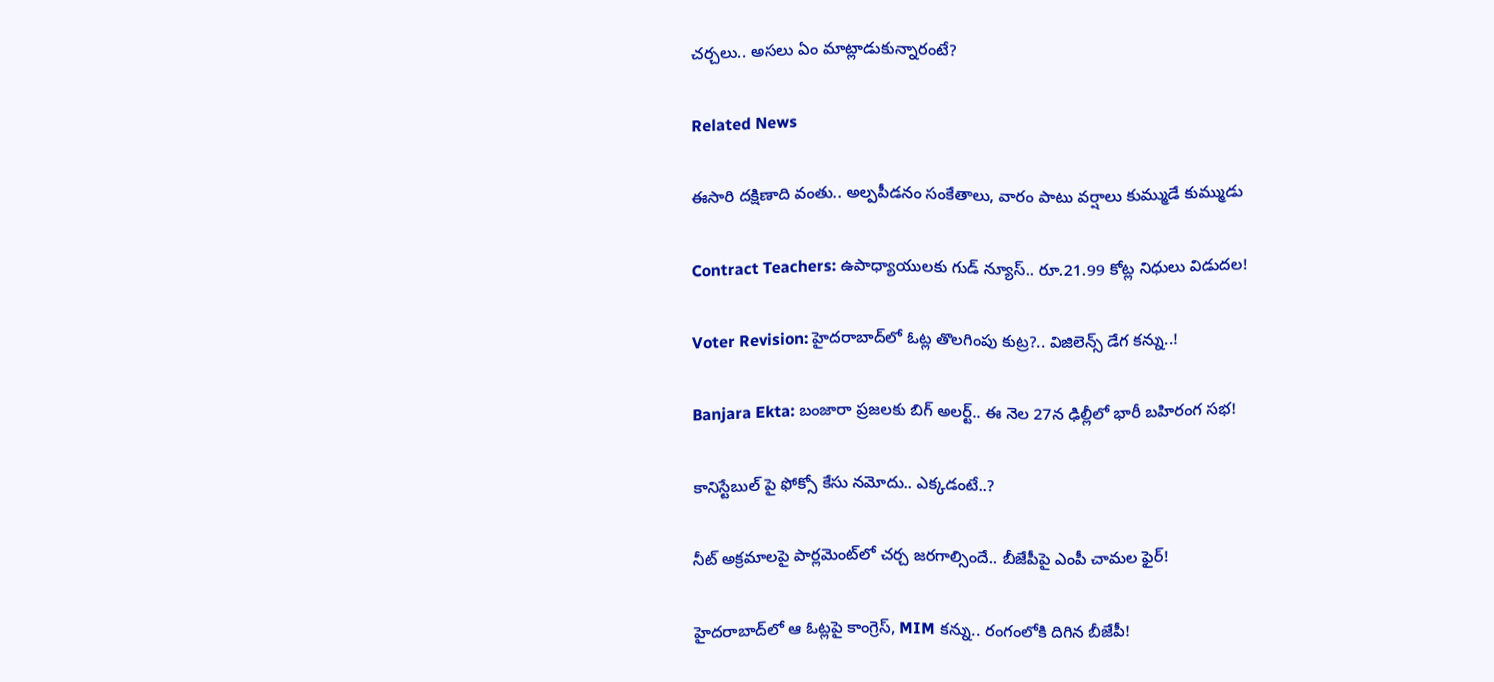చర్చలు.. అస‌లు ఏం మాట్లాడుకున్నారంటే?

Related News

ఈసారి దక్షిణాది వంతు.. అల్పపీడనం సంకేతాలు, వారం పాటు వర్షాలు కుమ్ముడే కుమ్ముడు

Contract Teachers: ఉపాధ్యాయులకు గుడ్ న్యూస్.. రూ.21.99 కోట్ల నిధులు విడుదల!

Voter Revision: హైదరాబాద్‌లో ఓట్ల తొలగింపు కుట్ర?.. విజిలెన్స్ డేగ కన్ను..!

Banjara Ekta: బంజారా ప్రజలకు బిగ్ అలర్ట్.. ఈ నెల 27న ఢిల్లీలో భారీ బహిరంగ సభ!

కానిస్టేబుల్ పై ఫోక్సో కేసు నమోదు.. ఎక్కడంటే..?

నీట్ అక్రమాలపై పార్లమెంట్‌లో చర్చ జరగాల్సిందే.. బీజేపీపై ఎంపీ చామల ఫైర్!

హైదరాబాద్‌లో ఆ ఓట్లపై కాంగ్రెస్, MIM కన్ను.. రంగంలోకి దిగిన బీజేపీ!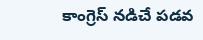కాంగ్రెస్ నడిచే పడవ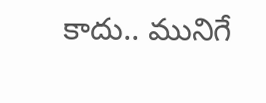కాదు.. మునిగే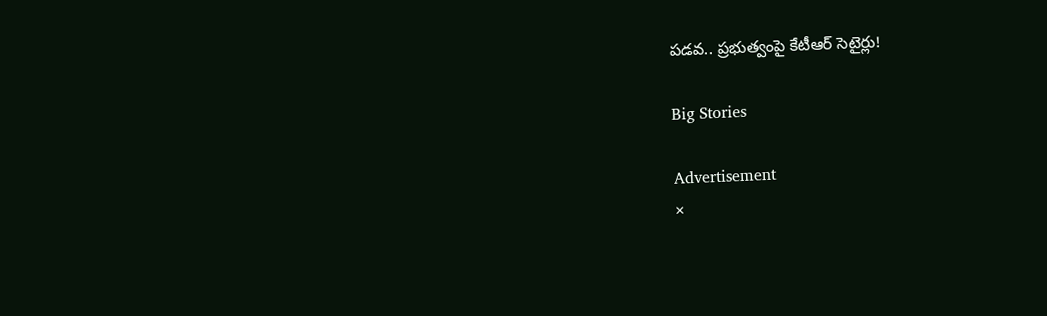పడవ.. ప్రభుత్వంపై కేటీఆర్ సెటైర్లు!

Big Stories

Advertisement
×